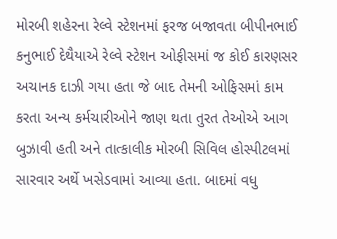મોરબી શહેરના રેલ્વે સ્ટેશનમાં ફરજ બજાવતા બીપીનભાઈ કનુભાઈ દેથૈયાએ રેલ્વે સ્ટેશન ઓફીસમાં જ કોઈ કારણસર અચાનક દાઝી ગયા હતા જે બાદ તેમની ઓફિસમાં કામ કરતા અન્ય કર્મચારીઓને જાણ થતા તુરત તેઓએ આગ બુઝાવી હતી અને તાત્કાલીક મોરબી સિવિલ હોસ્પીટલમાં સારવાર અર્થે ખસેડવામાં આવ્યા હતા. બાદમાં વધુ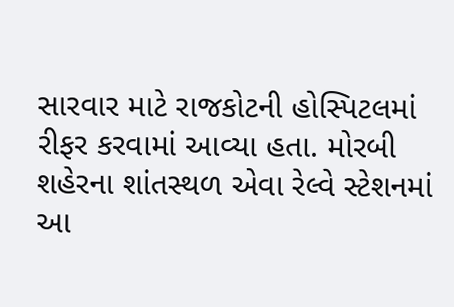સારવાર માટે રાજકોટની હોસ્પિટલમાં રીફર કરવામાં આવ્યા હતા. મોરબી શહેરના શાંતસ્થળ એવા રેલ્વે સ્ટેશનમાં આ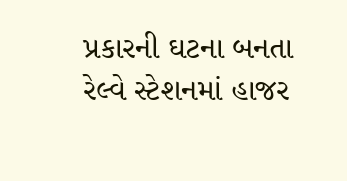પ્રકારની ઘટના બનતા રેલ્વે સ્ટેશનમાં હાજર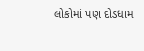લોકોમાં પણ દોડધામ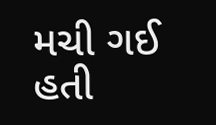મચી ગઈ હતી